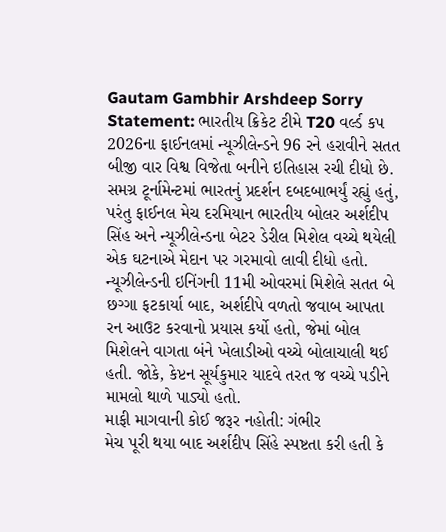Gautam Gambhir Arshdeep Sorry Statement: ભારતીય ક્રિકેટ ટીમે T20 વર્લ્ડ કપ 2026ના ફાઈનલમાં ન્યૂઝીલેન્ડને 96 રને હરાવીને સતત બીજી વાર વિશ્વ વિજેતા બનીને ઇતિહાસ રચી દીધો છે. સમગ્ર ટૂર્નામેન્ટમાં ભારતનું પ્રદર્શન દબદબાભર્યું રહ્યું હતું, પરંતુ ફાઈનલ મેચ દરમિયાન ભારતીય બોલર અર્શદીપ સિંહ અને ન્યૂઝીલેન્ડના બેટર ડેરીલ મિશેલ વચ્ચે થયેલી એક ઘટનાએ મેદાન પર ગરમાવો લાવી દીધો હતો. ન્યૂઝીલેન્ડની ઇનિંગની 11મી ઓવરમાં મિશેલે સતત બે છગ્ગા ફટકાર્યા બાદ, અર્શદીપે વળતો જવાબ આપતા રન આઉટ કરવાનો પ્રયાસ કર્યો હતો, જેમાં બોલ મિશેલને વાગતા બંને ખેલાડીઓ વચ્ચે બોલાચાલી થઈ હતી. જોકે, કેપ્ટન સૂર્યકુમાર યાદવે તરત જ વચ્ચે પડીને મામલો થાળે પાડ્યો હતો.
માફી માગવાની કોઈ જરૂર નહોતી: ગંભીર
મેચ પૂરી થયા બાદ અર્શદીપ સિંહે સ્પષ્ટતા કરી હતી કે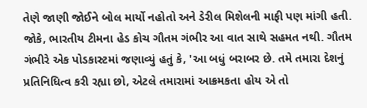તેણે જાણી જોઈને બોલ માર્યો નહોતો અને ડેરીલ મિશેલની માફી પણ માંગી હતી. જોકે, ભારતીય ટીમના હેડ કોચ ગૌતમ ગંભીર આ વાત સાથે સહમત નથી. ગૌતમ ગંભીરે એક પોડકાસ્ટમાં જણાવ્યું હતું કે, 'આ બધું બરાબર છે. તમે તમારા દેશનું પ્રતિનિધિત્વ કરી રહ્યા છો, એટલે તમારામાં આક્રમકતા હોય એ તો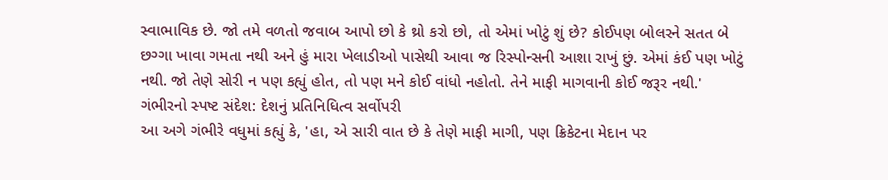સ્વાભાવિક છે. જો તમે વળતો જવાબ આપો છો કે થ્રો કરો છો, તો એમાં ખોટું શું છે? કોઈપણ બોલરને સતત બે છગ્ગા ખાવા ગમતા નથી અને હું મારા ખેલાડીઓ પાસેથી આવા જ રિસ્પોન્સની આશા રાખું છું. એમાં કંઈ પણ ખોટું નથી. જો તેણે સોરી ન પણ કહ્યું હોત, તો પણ મને કોઈ વાંધો નહોતો. તેને માફી માગવાની કોઈ જરૂર નથી.'
ગંભીરનો સ્પષ્ટ સંદેશ: દેશનું પ્રતિનિધિત્વ સર્વોપરી
આ અગે ગંભીરે વધુમાં કહ્યું કે, 'હા, એ સારી વાત છે કે તેણે માફી માગી, પણ ક્રિકેટના મેદાન પર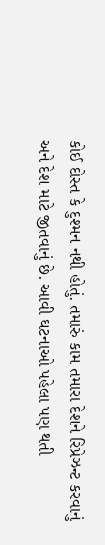કોઈ દોસ્ત કે દુશ્મન નથી હોતું. તમારું કામ તમારા દેશને રિપ્રેઝન્ટ કરવાનું અને દેશ માટે જીતવાનું છે. આવી ઘટનાઓ પહેલા પણ થતી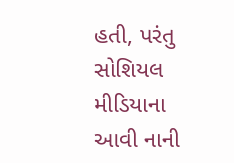હતી, પરંતુ સોશિયલ મીડિયાના આવી નાની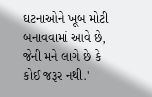ઘટનાઓને ખૂબ મોટી બનાવવામાં આવે છે, જેની મને લાગે છે કે કોઈ જરૂર નથી.'